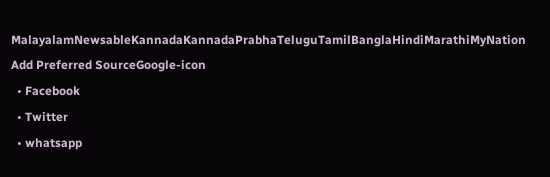MalayalamNewsableKannadaKannadaPrabhaTeluguTamilBanglaHindiMarathiMyNation
Add Preferred SourceGoogle-icon
  • Facebook
  • Twitter
  • whatsapp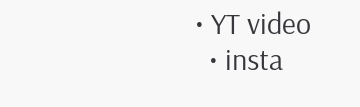• YT video
  • insta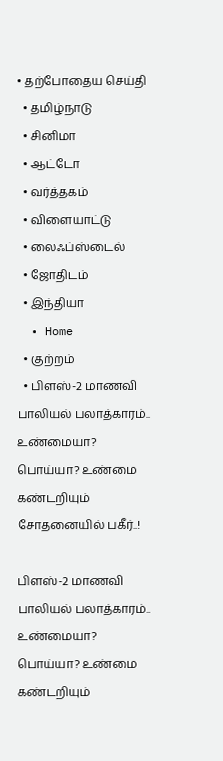• தற்போதைய செய்தி
  • தமிழ்நாடு
  • சினிமா
  • ஆட்டோ
  • வர்த்தகம்
  • விளையாட்டு
  • லைஃப்ஸ்டைல்
  • ஜோதிடம்
  • இந்தியா
  • Home
  • குற்றம்
  • பிளஸ்-2 மாணவி பாலியல் பலாத்காரம்.. உண்மையா? பொய்யா? உண்மை கண்டறியும் சோதனையில் பகீர்..!

பிளஸ்-2 மாணவி பாலியல் பலாத்காரம்.. உண்மையா? பொய்யா? உண்மை கண்டறியும்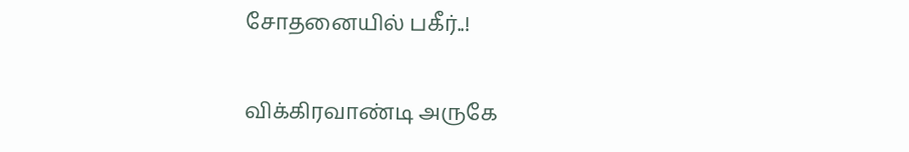சோதனையில் பகீர்..!

விக்கிரவாண்டி அருகே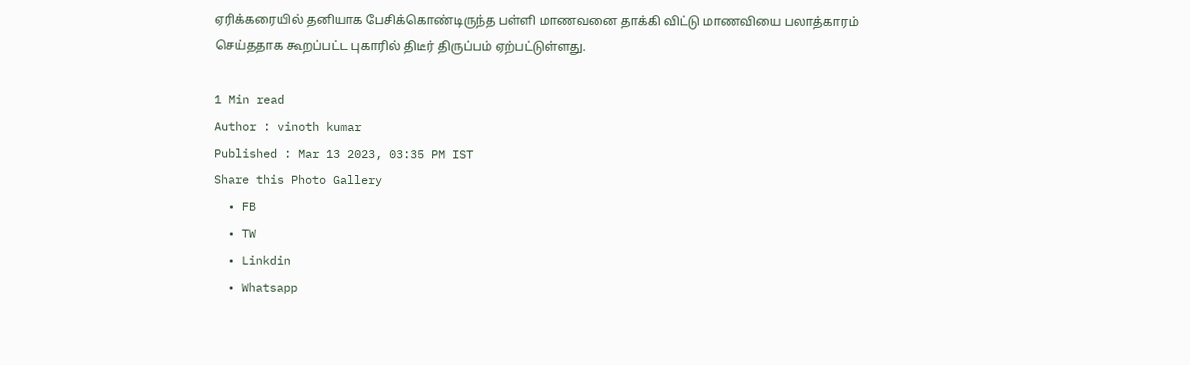ஏரிக்கரையில் தனியாக பேசிக்கொண்டிருந்த பள்ளி மாணவனை தாக்கி விட்டு மாணவியை பலாத்காரம் செய்ததாக கூறப்பட்ட புகாரில் திடீர் திருப்பம் ஏற்பட்டுள்ளது.

1 Min read
Author : vinoth kumar
Published : Mar 13 2023, 03:35 PM IST
Share this Photo Gallery
  • FB
  • TW
  • Linkdin
  • Whatsapp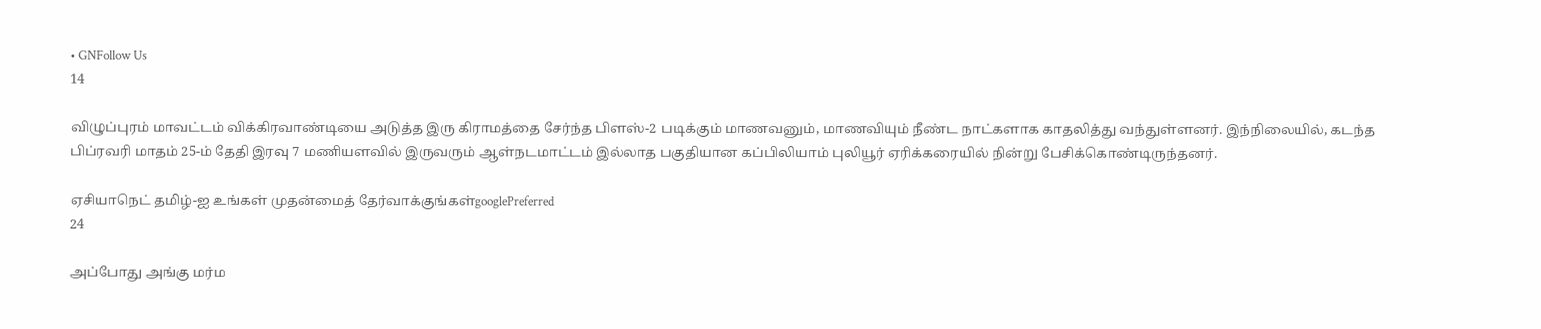• GNFollow Us
14

விழுப்புரம் மாவட்டம் விக்கிரவாண்டியை அடுத்த இரு கிராமத்தை சேர்ந்த பிளஸ்-2 படிக்கும் மாணவனும், மாணவியும் நீண்ட நாட்களாக காதலித்து வந்துள்ளனர். இந்நிலையில், கடந்த பிப்ரவரி மாதம் 25-ம் தேதி இரவு 7 மணியளவில் இருவரும் ஆள்நடமாட்டம் இல்லாத பகுதியான கப்பிலியாம் புலியூர் ஏரிக்கரையில் நின்று பேசிக்கொண்டிருந்தனர்.

ஏசியாநெட் தமிழ்-ஐ உங்கள் முதன்மைத் தேர்வாக்குங்கள்googlePreferred
24

அப்போது அங்கு மர்ம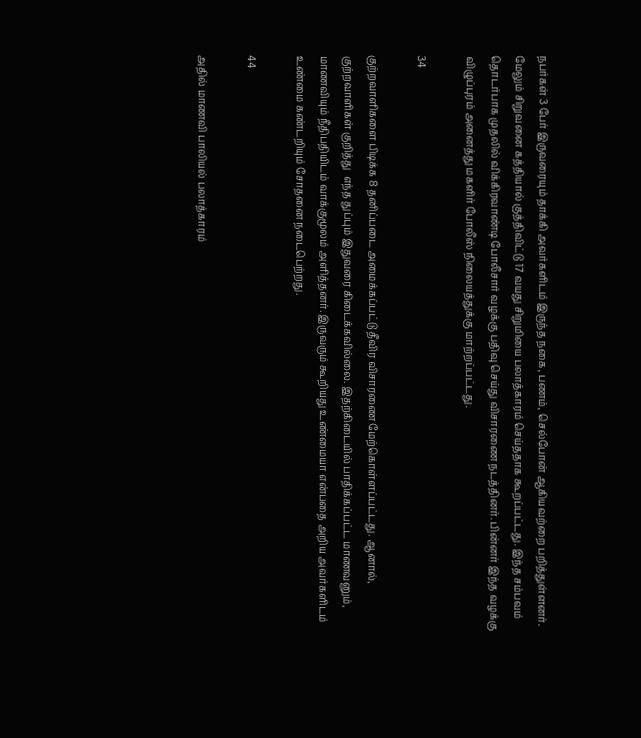நபர்கள் 3 பேர் இருவரையும் தாக்கி அவர்களிடம் இருந்த நகை, பணம், செல்போன் ஆகியவற்றை பறித்துள்ளனர். மேலும் சிறுவனை கத்தியால் குத்திவிட்டு 17 வயது சிறுமியை பலாத்காரம் செய்ததாக கூறப்பட்டது. இந்த சம்பவம் தொடர்பாக முதலில் விக்கிரவாண்டி போலீசார் வழக்கு பதிவு செய்து விசாரணை நடத்தினர். பின்னர் இந்த வழக்கு விழுப்புரம் அனைத்து மகளிர் போலீஸ் நிலையத்துக்கு மாற்றப்பட்டது.

34

குற்றவாளிகளை பிடிக்க 8 தனிப்படை அமைக்கப்பட்டு தீவிர விசாரணை மேற்கொள்ளப்பட்டது. ஆனால்,  குற்றவாளிகள் குறித்து  எந்த துப்பும் இதுவரை கிடைக்கவில்லை. இதற்கிடையில் பாதிக்கப்பட்ட மாணவனும், மாணவியும் நீதிபதியிடம் வாக்குமூலம் அளித்தனர். இருவரும் கூறியது உண்மையா என்பதை அறிய அவர்களிடம் உண்மை கண்டறியும் சோதனை நடைபெற்றது.

44

அதில் மாணவி பாலியல் பலாத்காரம்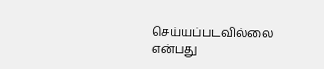செய்யப்படவில்லை என்பது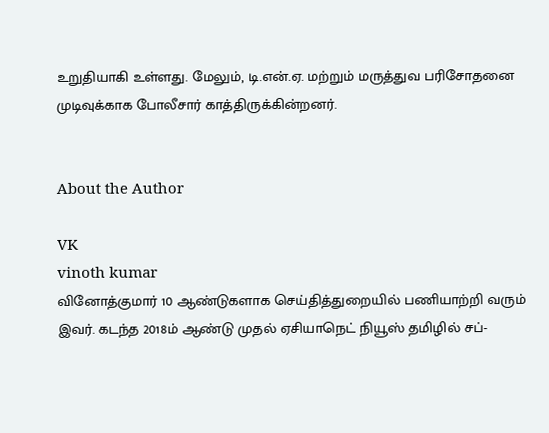உறுதியாகி உள்ளது. மேலும், டி.என்.ஏ. மற்றும் மருத்துவ பரிசோதனை முடிவுக்காக போலீசார் காத்திருக்கின்றனர்.


About the Author

VK
vinoth kumar
வினோத்குமார் 10 ஆண்டுகளாக செய்தித்துறையில் பணியாற்றி வரும் இவர். கடந்த 2018ம் ஆண்டு முதல் ஏசியாநெட் நியூஸ் தமிழில் சப்-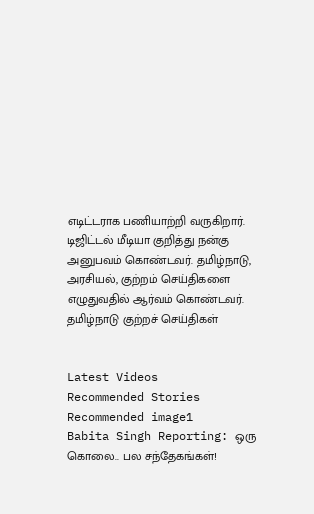எடிட்டராக பணியாற்றி வருகிறார். டிஜிட்டல் மீடியா குறித்து நன்கு அனுபவம் கொண்டவர். தமிழ்நாடு, அரசியல், குற்றம் செய்திகளை எழுதுவதில் ஆர்வம் கொண்டவர்.
தமிழ்நாடு குற்றச் செய்திகள்


Latest Videos
Recommended Stories
Recommended image1
Babita Singh Reporting: ஒரு கொலை.. பல சந்தேகங்கள்!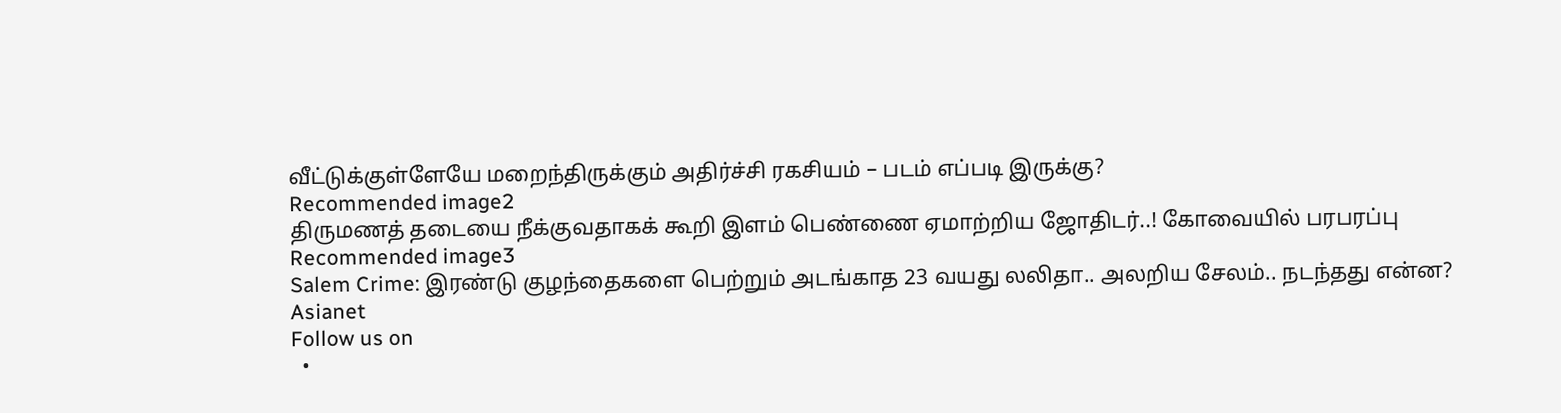வீட்டுக்குள்ளேயே மறைந்திருக்கும் அதிர்ச்சி ரகசியம் – படம் எப்படி இருக்கு?
Recommended image2
திருமணத் தடையை நீக்குவதாகக் கூறி இளம் பெண்ணை ஏமாற்றிய ஜோதிடர்..! கோவையில் பரபரப்பு
Recommended image3
Salem Crime: இரண்டு குழந்தைகளை பெற்றும் அடங்காத 23 வயது லலிதா.. அலறிய சேலம்.. நடந்தது என்ன?
Asianet
Follow us on
  •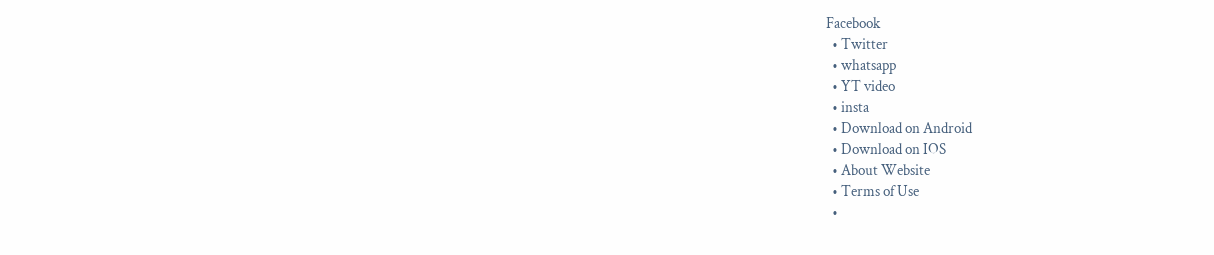Facebook
  • Twitter
  • whatsapp
  • YT video
  • insta
  • Download on Android
  • Download on IOS
  • About Website
  • Terms of Use
  •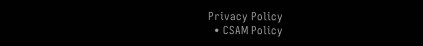Privacy Policy
  • CSAM Policy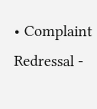• Complaint Redressal -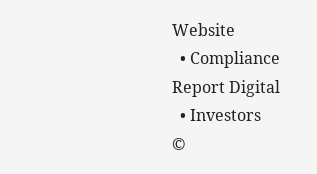Website
  • Compliance Report Digital
  • Investors
©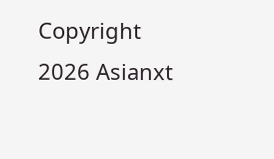Copyright 2026 Asianxt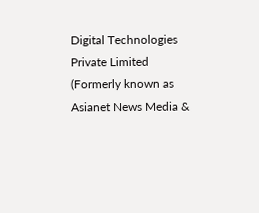Digital Technologies Private Limited (Formerly known as Asianet News Media &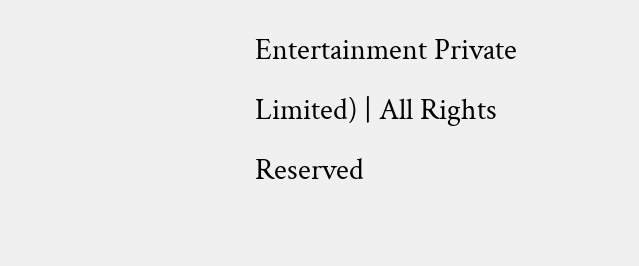Entertainment Private Limited) | All Rights Reserved